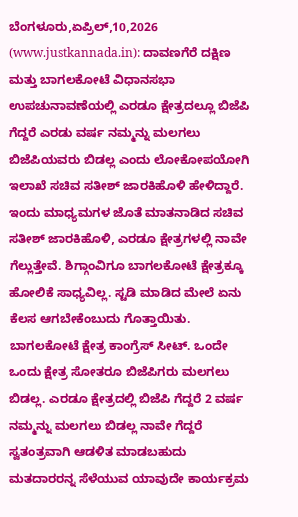ಬೆಂಗಳೂರು,ಏಪ್ರಿಲ್,10,2026 (www.justkannada.in): ದಾವಣಗೆರೆ ದಕ್ಷಿಣ ಮತ್ತು ಬಾಗಲಕೋಟೆ ವಿಧಾನಸಭಾ ಉಪಚುನಾವಣೆಯಲ್ಲಿ ಎರಡೂ ಕ್ಷೇತ್ರದಲ್ಲೂ ಬಿಜೆಪಿ ಗೆದ್ದರೆ ಎರಡು ವರ್ಷ ನಮ್ಮನ್ನು ಮಲಗಲು ಬಿಜೆಪಿಯವರು ಬಿಡಲ್ಲ ಎಂದು ಲೋಕೋಪಯೋಗಿ ಇಲಾಖೆ ಸಚಿವ ಸತೀಶ್ ಜಾರಕಿಹೊಳಿ ಹೇಳಿದ್ದಾರೆ.
ಇಂದು ಮಾಧ್ಯಮಗಳ ಜೊತೆ ಮಾತನಾಡಿದ ಸಚಿವ ಸತೀಶ್ ಜಾರಕಿಹೊಳಿ, ಎರಡೂ ಕ್ಷೇತ್ರಗಳಲ್ಲಿ ನಾವೇ ಗೆಲ್ಲುತ್ತೇವೆ. ಶಿಗ್ಗಾಂವಿಗೂ ಬಾಗಲಕೋಟೆ ಕ್ಷೇತ್ರಕ್ಕೂ ಹೋಲಿಕೆ ಸಾಧ್ಯವಿಲ್ಲ. ಸ್ಟಡಿ ಮಾಡಿದ ಮೇಲೆ ಏನು ಕೆಲಸ ಆಗಬೇಕೆಂಬುದು ಗೊತ್ತಾಯಿತು. ಬಾಗಲಕೋಟೆ ಕ್ಷೇತ್ರ ಕಾಂಗ್ರೆಸ್ ಸೀಟ್. ಒಂದೇ ಒಂದು ಕ್ಷೇತ್ರ ಸೋತರೂ ಬಿಜೆಪಿಗರು ಮಲಗಲು ಬಿಡಲ್ಲ. ಎರಡೂ ಕ್ಷೇತ್ರದಲ್ಲಿ ಬಿಜೆಪಿ ಗೆದ್ದರೆ 2 ವರ್ಷ ನಮ್ಮನ್ನು ಮಲಗಲು ಬಿಡಲ್ಲ ನಾವೇ ಗೆದ್ದರೆ ಸ್ವತಂತ್ರವಾಗಿ ಆಡಳಿತ ಮಾಡಬಹುದು ಮತದಾರರನ್ನ ಸೆಳೆಯುವ ಯಾವುದೇ ಕಾರ್ಯಕ್ರಮ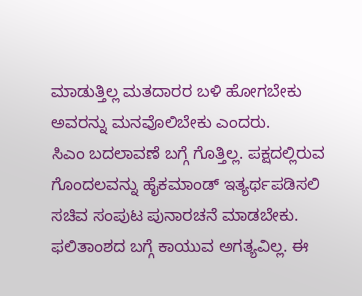ಮಾಡುತ್ತಿಲ್ಲ ಮತದಾರರ ಬಳಿ ಹೋಗಬೇಕು ಅವರನ್ನು ಮನವೊಲಿಬೇಕು ಎಂದರು.
ಸಿಎಂ ಬದಲಾವಣೆ ಬಗ್ಗೆ ಗೊತ್ತಿಲ್ಲ. ಪಕ್ಷದಲ್ಲಿರುವ ಗೊಂದಲವನ್ನು ಹೈಕಮಾಂಡ್ ಇತ್ಯರ್ಥಪಡಿಸಲಿ ಸಚಿವ ಸಂಪುಟ ಪುನಾರಚನೆ ಮಾಡಬೇಕು. ಫಲಿತಾಂಶದ ಬಗ್ಗೆ ಕಾಯುವ ಅಗತ್ಯವಿಲ್ಲ. ಈ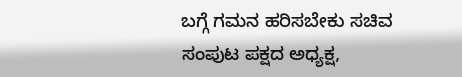ಬಗ್ಗೆ ಗಮನ ಹರಿಸಬೇಕು ಸಚಿವ ಸಂಪುಟ ಪಕ್ಷದ ಅಧ್ಯಕ್ಷ,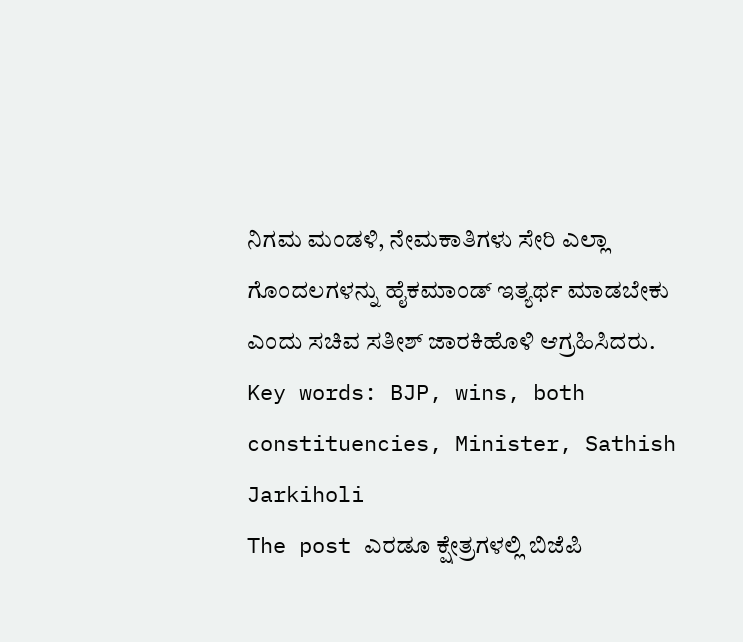ನಿಗಮ ಮಂಡಳಿ, ನೇಮಕಾತಿಗಳು ಸೇರಿ ಎಲ್ಲಾ ಗೊಂದಲಗಳನ್ನು ಹೈಕಮಾಂಡ್ ಇತ್ಯರ್ಥ ಮಾಡಬೇಕು ಎಂದು ಸಚಿವ ಸತೀಶ್ ಜಾರಕಿಹೊಳಿ ಆಗ್ರಹಿಸಿದರು.
Key words: BJP, wins, both constituencies, Minister, Sathish Jarkiholi
The post ಎರಡೂ ಕ್ಷೇತ್ರಗಳಲ್ಲಿ ಬಿಜೆಪಿ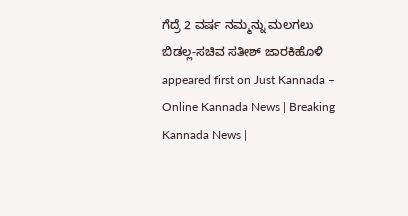ಗೆದ್ರೆ 2 ವರ್ಷ ನಮ್ಮನ್ನು ಮಲಗಲು ಬಿಡಲ್ಲ-ಸಚಿವ ಸತೀಶ್ ಜಾರಕಿಹೊಳಿ appeared first on Just Kannada – Online Kannada News | Breaking Kannada News |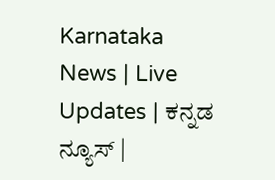Karnataka News | Live Updates | ಕನ್ನಡ ನ್ಯೂಸ್ |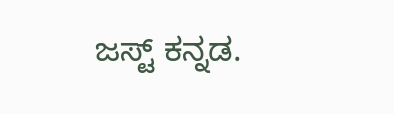ಜಸ್ಟ್ ಕನ್ನಡ.